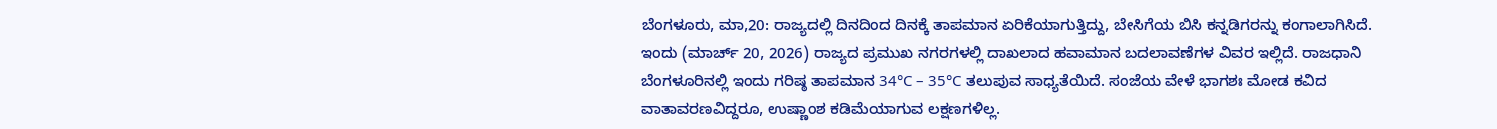ಬೆಂಗಳೂರು, ಮಾ,20: ರಾಜ್ಯದಲ್ಲಿ ದಿನದಿಂದ ದಿನಕ್ಕೆ ತಾಪಮಾನ ಏರಿಕೆಯಾಗುತ್ತಿದ್ದು, ಬೇಸಿಗೆಯ ಬಿಸಿ ಕನ್ನಡಿಗರನ್ನು ಕಂಗಾಲಾಗಿಸಿದೆ. ಇಂದು (ಮಾರ್ಚ್ 20, 2026) ರಾಜ್ಯದ ಪ್ರಮುಖ ನಗರಗಳಲ್ಲಿ ದಾಖಲಾದ ಹವಾಮಾನ ಬದಲಾವಣೆಗಳ ವಿವರ ಇಲ್ಲಿದೆ. ರಾಜಧಾನಿ ಬೆಂಗಳೂರಿನಲ್ಲಿ ಇಂದು ಗರಿಷ್ಠ ತಾಪಮಾನ 34°C – 35°C ತಲುಪುವ ಸಾಧ್ಯತೆಯಿದೆ. ಸಂಜೆಯ ವೇಳೆ ಭಾಗಶಃ ಮೋಡ ಕವಿದ ವಾತಾವರಣವಿದ್ದರೂ, ಉಷ್ಣಾಂಶ ಕಡಿಮೆಯಾಗುವ ಲಕ್ಷಣಗಳಿಲ್ಲ.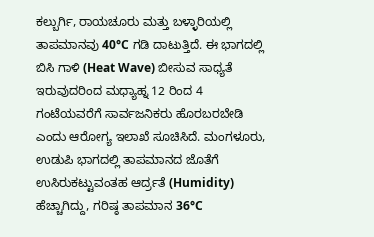ಕಲ್ಬುರ್ಗಿ, ರಾಯಚೂರು ಮತ್ತು ಬಳ್ಳಾರಿಯಲ್ಲಿ ತಾಪಮಾನವು 40°C ಗಡಿ ದಾಟುತ್ತಿದೆ. ಈ ಭಾಗದಲ್ಲಿ ಬಿಸಿ ಗಾಳಿ (Heat Wave) ಬೀಸುವ ಸಾಧ್ಯತೆ ಇರುವುದರಿಂದ ಮಧ್ಯಾಹ್ನ 12 ರಿಂದ 4 ಗಂಟೆಯವರೆಗೆ ಸಾರ್ವಜನಿಕರು ಹೊರಬರಬೇಡಿ ಎಂದು ಆರೋಗ್ಯ ಇಲಾಖೆ ಸೂಚಿಸಿದೆ. ಮಂಗಳೂರು, ಉಡುಪಿ ಭಾಗದಲ್ಲಿ ತಾಪಮಾನದ ಜೊತೆಗೆ ಉಸಿರುಕಟ್ಟುವಂತಹ ಆರ್ದ್ರತೆ (Humidity) ಹೆಚ್ಚಾಗಿದ್ದು, ಗರಿಷ್ಠ ತಾಪಮಾನ 36°C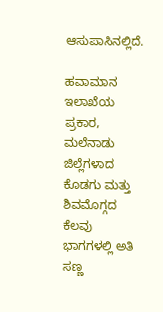ಆಸುಪಾಸಿನಲ್ಲಿದೆ.

ಹವಾಮಾನ ಇಲಾಖೆಯ ಪ್ರಕಾರ, ಮಲೆನಾಡು ಜಿಲ್ಲೆಗಳಾದ ಕೊಡಗು ಮತ್ತು ಶಿವಮೊಗ್ಗದ ಕೆಲವು ಭಾಗಗಳಲ್ಲಿ ಅತಿ ಸಣ್ಣ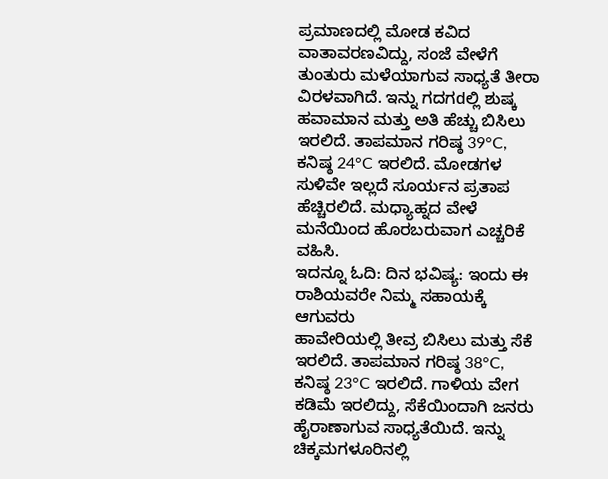ಪ್ರಮಾಣದಲ್ಲಿ ಮೋಡ ಕವಿದ ವಾತಾವರಣವಿದ್ದು, ಸಂಜೆ ವೇಳೆಗೆ ತುಂತುರು ಮಳೆಯಾಗುವ ಸಾಧ್ಯತೆ ತೀರಾ ವಿರಳವಾಗಿದೆ. ಇನ್ನು ಗದಗdಲ್ಲಿ ಶುಷ್ಕ ಹವಾಮಾನ ಮತ್ತು ಅತಿ ಹೆಚ್ಚು ಬಿಸಿಲು ಇರಲಿದೆ. ತಾಪಮಾನ ಗರಿಷ್ಠ 39°C, ಕನಿಷ್ಠ 24°C ಇರಲಿದೆ. ಮೋಡಗಳ ಸುಳಿವೇ ಇಲ್ಲದೆ ಸೂರ್ಯನ ಪ್ರತಾಪ ಹೆಚ್ಚಿರಲಿದೆ. ಮಧ್ಯಾಹ್ನದ ವೇಳೆ ಮನೆಯಿಂದ ಹೊರಬರುವಾಗ ಎಚ್ಚರಿಕೆ ವಹಿಸಿ.
ಇದನ್ನೂ ಓದಿ: ದಿನ ಭವಿಷ್ಯ: ಇಂದು ಈ ರಾಶಿಯವರೇ ನಿಮ್ಮ ಸಹಾಯಕ್ಕೆ ಆಗುವರು
ಹಾವೇರಿಯಲ್ಲಿ ತೀವ್ರ ಬಿಸಿಲು ಮತ್ತು ಸೆಕೆ ಇರಲಿದೆ. ತಾಪಮಾನ ಗರಿಷ್ಠ 38°C, ಕನಿಷ್ಠ 23°C ಇರಲಿದೆ. ಗಾಳಿಯ ವೇಗ ಕಡಿಮೆ ಇರಲಿದ್ದು, ಸೆಕೆಯಿಂದಾಗಿ ಜನರು ಹೈರಾಣಾಗುವ ಸಾಧ್ಯತೆಯಿದೆ. ಇನ್ನು ಚಿಕ್ಕಮಗಳೂರಿನಲ್ಲಿ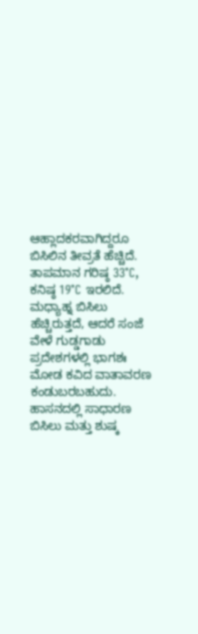ಆಹ್ಲಾದಕರವಾಗಿದ್ದರೂ ಬಿಸಿಲಿನ ತೀವ್ರತೆ ಹೆಚ್ಚಿದೆ. ತಾಪಮಾನ ಗರಿಷ್ಠ 33°C, ಕನಿಷ್ಠ 19°C ಇರಲಿದೆ. ಮಧ್ಯಾಹ್ನ ಬಿಸಿಲು ಹೆಚ್ಚಿರುತ್ತದೆ, ಆದರೆ ಸಂಜೆ ವೇಳೆ ಗುಡ್ಡಗಾಡು ಪ್ರದೇಶಗಳಲ್ಲಿ ಭಾಗಶಃ ಮೋಡ ಕವಿದ ವಾತಾವರಣ ಕಂಡುಬರಬಹುದು. ಹಾಸನದಲ್ಲಿ ಸಾಧಾರಣ ಬಿಸಿಲು ಮತ್ತು ಶುಷ್ಕ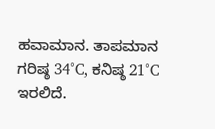ಹವಾಮಾನ. ತಾಪಮಾನ ಗರಿಷ್ಠ 34°C, ಕನಿಷ್ಠ 21°C ಇರಲಿದೆ.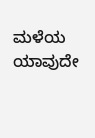ಮಳೆಯ ಯಾವುದೇ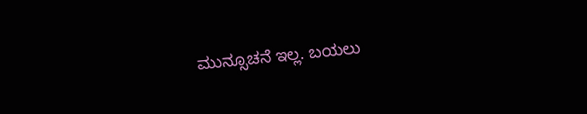ಮುನ್ಸೂಚನೆ ಇಲ್ಲ. ಬಯಲು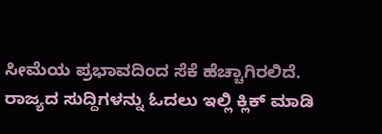ಸೀಮೆಯ ಪ್ರಭಾವದಿಂದ ಸೆಕೆ ಹೆಚ್ಚಾಗಿರಲಿದೆ.
ರಾಜ್ಯದ ಸುದ್ದಿಗಳನ್ನು ಓದಲು ಇಲ್ಲಿ ಕ್ಲಿಕ್ ಮಾಡಿ